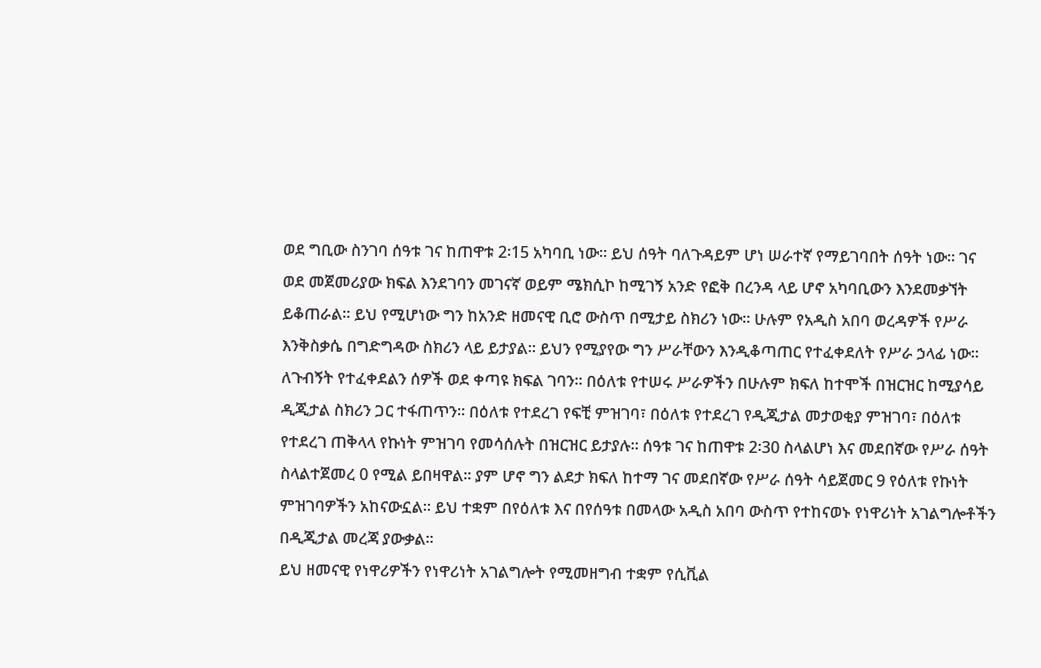ወደ ግቢው ስንገባ ሰዓቱ ገና ከጠዋቱ 2፡15 አካባቢ ነው። ይህ ሰዓት ባለጉዳይም ሆነ ሠራተኛ የማይገባበት ሰዓት ነው። ገና ወደ መጀመሪያው ክፍል እንደገባን መገናኛ ወይም ሜክሲኮ ከሚገኝ አንድ የፎቅ በረንዳ ላይ ሆኖ አካባቢውን እንደመቃኘት ይቆጠራል። ይህ የሚሆነው ግን ከአንድ ዘመናዊ ቢሮ ውስጥ በሚታይ ስክሪን ነው። ሁሉም የአዲስ አበባ ወረዳዎች የሥራ እንቅስቃሴ በግድግዳው ስክሪን ላይ ይታያል። ይህን የሚያየው ግን ሥራቸውን እንዲቆጣጠር የተፈቀደለት የሥራ ኃላፊ ነው።
ለጉብኝት የተፈቀደልን ሰዎች ወደ ቀጣዩ ክፍል ገባን። በዕለቱ የተሠሩ ሥራዎችን በሁሉም ክፍለ ከተሞች በዝርዝር ከሚያሳይ ዲጂታል ስክሪን ጋር ተፋጠጥን። በዕለቱ የተደረገ የፍቺ ምዝገባ፣ በዕለቱ የተደረገ የዲጂታል መታወቂያ ምዝገባ፣ በዕለቱ የተደረገ ጠቅላላ የኩነት ምዝገባ የመሳሰሉት በዝርዝር ይታያሉ። ሰዓቱ ገና ከጠዋቱ 2፡30 ስላልሆነ እና መደበኛው የሥራ ሰዓት ስላልተጀመረ 0 የሚል ይበዛዋል። ያም ሆኖ ግን ልደታ ክፍለ ከተማ ገና መደበኛው የሥራ ሰዓት ሳይጀመር 9 የዕለቱ የኩነት ምዝገባዎችን አከናውኗል። ይህ ተቋም በየዕለቱ እና በየሰዓቱ በመላው አዲስ አበባ ውስጥ የተከናወኑ የነዋሪነት አገልግሎቶችን በዲጂታል መረጃ ያውቃል።
ይህ ዘመናዊ የነዋሪዎችን የነዋሪነት አገልግሎት የሚመዘግብ ተቋም የሲቪል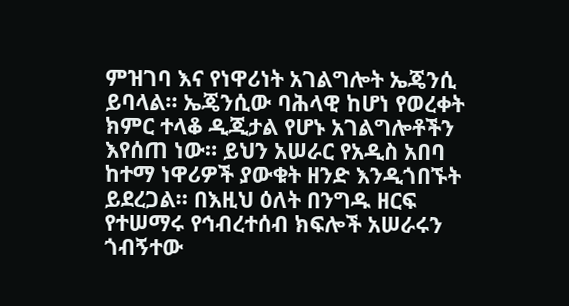ምዝገባ እና የነዋሪነት አገልግሎት ኤጄንሲ ይባላል። ኤጄንሲው ባሕላዊ ከሆነ የወረቀት ክምር ተላቆ ዲጂታል የሆኑ አገልግሎቶችን እየሰጠ ነው። ይህን አሠራር የአዲስ አበባ ከተማ ነዋሪዎች ያውቁት ዘንድ እንዲጎበኙት ይደረጋል። በእዚህ ዕለት በንግዱ ዘርፍ የተሠማሩ የኅብረተሰብ ክፍሎች አሠራሩን ጎብኝተው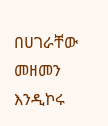በሀገራቸው መዘመን እንዲኮሩ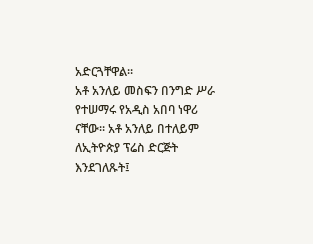አድርጓቸዋል።
አቶ አንለይ መስፍን በንግድ ሥራ የተሠማሩ የአዲስ አበባ ነዋሪ ናቸው። አቶ አንለይ በተለይም ለኢትዮጵያ ፕሬስ ድርጅት እንደገለጹት፤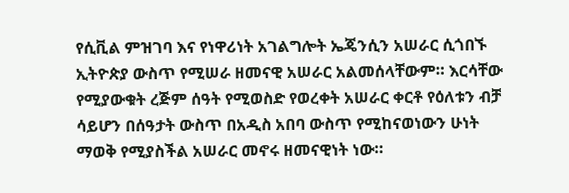የሲቪል ምዝገባ እና የነዋሪነት አገልግሎት ኤጄንሲን አሠራር ሲጎበኙ ኢትዮጵያ ውስጥ የሚሠራ ዘመናዊ አሠራር አልመሰላቸውም። እርሳቸው የሚያውቁት ረጅም ሰዓት የሚወስድ የወረቀት አሠራር ቀርቶ የዕለቱን ብቻ ሳይሆን በሰዓታት ውስጥ በአዲስ አበባ ውስጥ የሚከናወነውን ሁነት ማወቅ የሚያስችል አሠራር መኖሩ ዘመናዊነት ነው።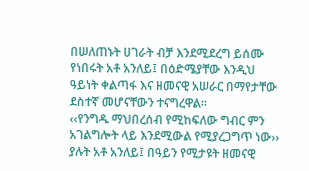በሠለጠኑት ሀገራት ብቻ እንደሚደረግ ይሰሙ የነበሩት አቶ አንለይ፤ በዕድሜያቸው እንዲህ ዓይነት ቀልጣፋ እና ዘመናዊ አሠራር በማየታቸው ደስተኛ መሆናቸውን ተናግረዋል።
‹‹የንግዱ ማህበረሰብ የሚከፍለው ግብር ምን አገልግሎት ላይ እንደሚውል የሚያረጋግጥ ነው›› ያሉት አቶ አንለይ፤ በዓይን የሚታዩት ዘመናዊ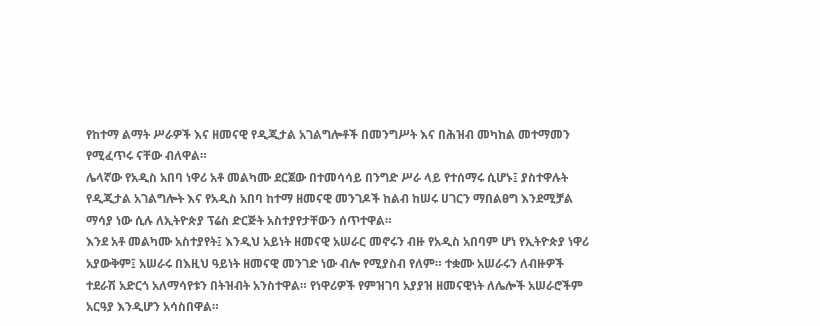የከተማ ልማት ሥራዎች እና ዘመናዊ የዲጂታል አገልግሎቶች በመንግሥት እና በሕዝብ መካከል መተማመን የሚፈጥሩ ናቸው ብለዋል።
ሌላኛው የአዲስ አበባ ነዋሪ አቶ መልካሙ ደርጀው በተመሳሳይ በንግድ ሥራ ላይ የተሰማሩ ሲሆኑ፤ ያስተዋሉት የዲጂታል አገልግሎት እና የአዲስ አበባ ከተማ ዘመናዊ መንገዶች ከልብ ከሠሩ ሀገርን ማበልፀግ እንደሚቻል ማሳያ ነው ሲሉ ለኢትዮጵያ ፕሬስ ድርጅት አስተያየታቸውን ሰጥተዋል።
እንደ አቶ መልካሙ አስተያየት፤ እንዲህ አይነት ዘመናዊ አሠራር መኖሩን ብዙ የአዲስ አበባም ሆነ የኢትዮጵያ ነዋሪ አያውቅም፤ አሠራሩ በእዚህ ዓይነት ዘመናዊ መንገድ ነው ብሎ የሚያስብ የለም። ተቋሙ አሠራሩን ለብዙዎች ተደራሽ አድርጎ አለማሳየቱን በትዝብት አንስተዋል። የነዋሪዎች የምዝገባ አያያዝ ዘመናዊነት ለሌሎች አሠራሮችም አርዓያ እንዲሆን አሳስበዋል።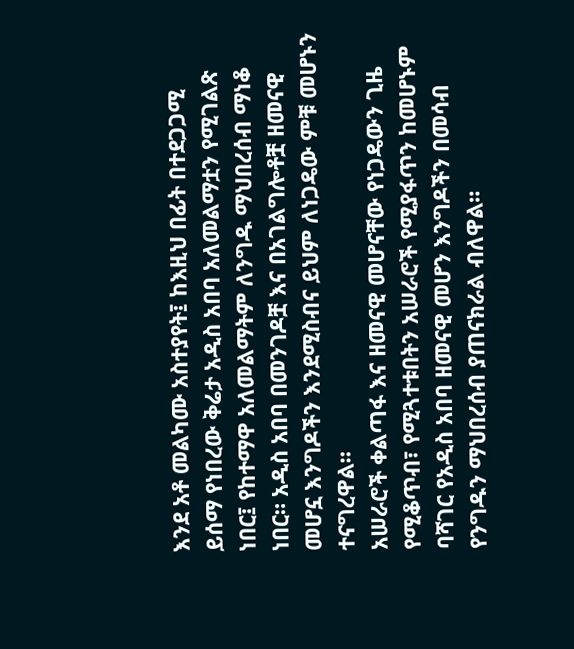እንደ አቶ መልካሙ አስተያየት፤ ከእዚህ በፊት በተደጋጋሚ ይሰማ የነበረው ቅሬታ አዲስ አበባ አለመልማቷን የሚገልጽ ነበር፤ የከተማዋ አለመልማትም ለንግዱ ማህበረሰብ ማነቆ ነበር። አዲስ አበባ በመንገዶቿ እና በአገልግሎቶቿ ዘመናዊ መሆኗ እንግዶችን እንደሚስብና ይህም ለነጋዴው ምቹ መሆኑን ተናግረዋል።
አሠራሮች ቀልጣፋ እና ዘመናዊ መሆናቸው የነጋዴውን ጊዜ የሚቆጥብ፣ የሚጓተቱበትን አሠራሮች የሚያፋጥን ከመሆኑም ባሻገር የአዲስ አበባ ዘመናዊ መሆን እንግዶችን በመሳብ የንግዱን ማህበረሰብ ያጠናክራል ብለዋል።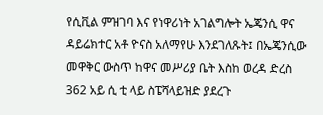የሲቪል ምዝገባ እና የነዋሪነት አገልግሎት ኤጄንሲ ዋና ዳይሬክተር አቶ ዮናስ አለማየሁ እንደገለጹት፤ በኤጄንሲው መዋቅር ውስጥ ከዋና መሥሪያ ቤት እስከ ወረዳ ድረስ 362 አይ ሲ ቲ ላይ ስፔሻላይዝድ ያደረጉ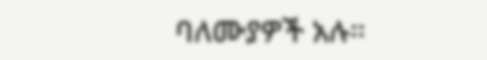ባለሙያዎች አሉ።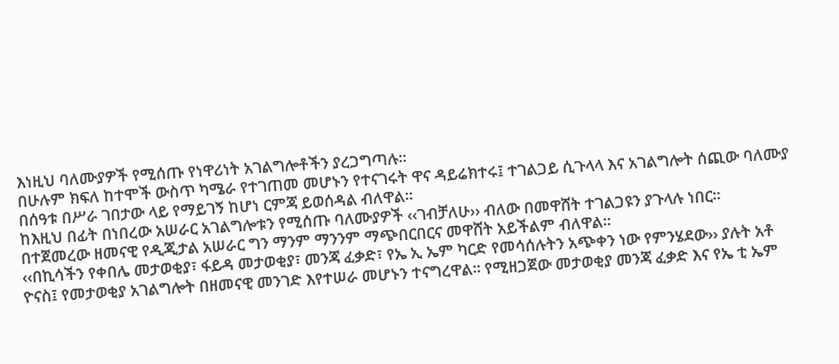እነዚህ ባለሙያዎች የሚሰጡ የነዋሪነት አገልግሎቶችን ያረጋግጣሉ።
በሁሉም ክፍለ ከተሞች ውስጥ ካሜራ የተገጠመ መሆኑን የተናገሩት ዋና ዳይሬክተሩ፤ ተገልጋይ ሲጉላላ እና አገልግሎት ሰጪው ባለሙያ በሰዓቱ በሥራ ገበታው ላይ የማይገኝ ከሆነ ርምጃ ይወሰዳል ብለዋል።
ከእዚህ በፊት በነበረው አሠራር አገልግሎቱን የሚሰጡ ባለሙያዎች ‹‹ገብቻለሁ›› ብለው በመዋሸት ተገልጋዩን ያጉላሉ ነበር። በተጀመረው ዘመናዊ የዲጂታል አሠራር ግን ማንም ማንንም ማጭበርበርና መዋሸት አይችልም ብለዋል።
‹‹በኪሳችን የቀበሌ መታወቂያ፣ ፋይዳ መታወቂያ፣ መንጃ ፈቃድ፣ የኤ ኢ ኤም ካርድ የመሳሰሉትን አጭቀን ነው የምንሄደው›› ያሉት አቶ ዮናስ፤ የመታወቂያ አገልግሎት በዘመናዊ መንገድ እየተሠራ መሆኑን ተናግረዋል። የሚዘጋጀው መታወቂያ መንጃ ፈቃድ እና የኤ ቲ ኤም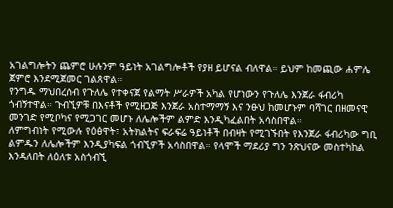አገልግሎትን ጨምሮ ሁሉንም ዓይነት አገልግሎቶች የያዘ ይሆናል ብለዋል። ይህም ከመጪው ሐምሌ ጀምሮ እንደሚጀመር ገልጸዋል።
የንግዱ ማህበረሰብ የጉለሌ የተቀናጀ የልማት ሥራዎች አካል የሆነውን የጉለሌ እንጀራ ፋብሪካ ጎብኝተዋል። ጉብኚዎቹ በእናቶች የሚዘጋጅ እንጀራ አስተማማኝ እና ንፁህ ከመሆኑም ባሻገር በዘመናዊ መንገድ የሚቦካና የሚጋገር መሆኑ ለሌሎችም ልምድ እንዲካፈልበት አሳስበዋል።
ለምግብነት የሚውሉ የዕፅዋት፣ አትክልትና ፍራፍሬ ዓይነቶች በብዛት የሚገኙበት የእንጀራ ፋብሪካው ግቢ ልምዱን ለሌሎችም እንዲያካፍል ጎብኚዎች አሳስበዋል። የላሞች ማደሪያ ግን ንጽህናው መስተካከል እንዳለበት ለዕለቱ አስጎብኚ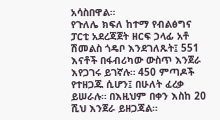አሳስበዋል።
የጉለሌ ክፍለ ከተማ የብልፅግና ፓርቲ አደረጃጀት ዘርፍ ኃላፊ አቶ ሽመልስ ጎዴቦ እንደገለጹት፤ 551 እናቶች በፋብሪካው ውስጥ እንጀራ እየጋገሩ ይገኛሉ። 450 ምጣዶች የተዘጋጁ ሲሆን፤ በሁለት ፈረቃ ይሠራሉ። በእዚህም በቀን እስከ 20 ሺህ እንጀራ ይዘጋጃል።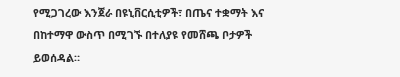የሚጋገረው እንጀራ በዩኒቨርሲቲዎች፣ በጤና ተቋማት እና በከተማዋ ውስጥ በሚገኙ በተለያዩ የመሸጫ ቦታዎች ይወሰዳል።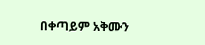በቀጣይም አቅሙን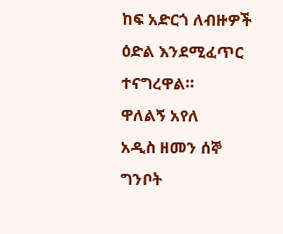ከፍ አድርጎ ለብዙዎች ዕድል እንደሚፈጥር ተናግረዋል።
ዋለልኝ አየለ
አዲስ ዘመን ሰኞ ግንቦት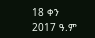18 ቀን 2017 ዓ.ም